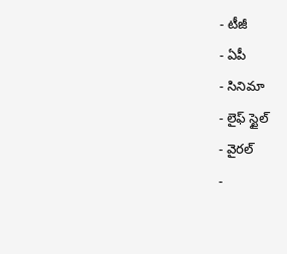- టీజీ
- ఏపీ
- సినిమా
- లైఫ్ స్టైల్
- వైరల్
-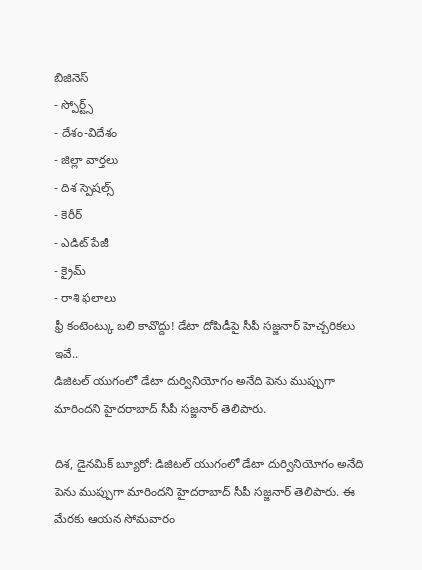బిజినెస్
- స్పోర్ట్స్
- దేశం-విదేశం
- జిల్లా వార్తలు
- దిశ స్పెషల్స్
- కెరీర్
- ఎడిట్ పేజీ
- క్రైమ్
- రాశి ఫలాలు
ఫ్రీ కంటెంట్కు బలి కావొద్దు! డేటా దోపిడీపై సీపీ సజ్జనార్ హెచ్చరికలు ఇవే..
డిజిటల్ యుగంలో డేటా దుర్వినియోగం అనేది పెను ముప్పుగా మారిందని హైదరాబాద్ సీపీ సజ్జనార్ తెలిపారు.

దిశ, డైనమిక్ బ్యూరో: డిజిటల్ యుగంలో డేటా దుర్వినియోగం అనేది పెను ముప్పుగా మారిందని హైదరాబాద్ సీపీ సజ్జనార్ తెలిపారు. ఈ మేరకు ఆయన సోమవారం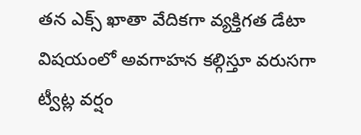తన ఎక్స్ ఖాతా వేదికగా వ్యక్తిగత డేటా విషయంలో అవగాహన కల్గిస్తూ వరుసగా ట్వీట్ల వర్షం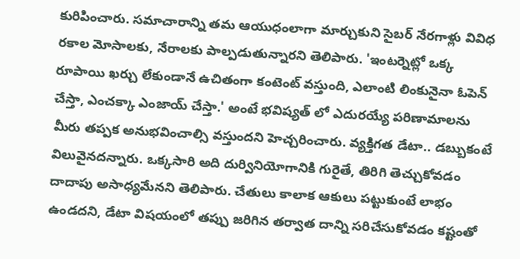కురిపించారు. సమాచారాన్ని తమ ఆయుధంలాగా మార్చుకుని సైబర్ నేరగాళ్లు వివిధ రకాల మోసాలకు, నేరాలకు పాల్పడుతున్నారని తెలిపారు. 'ఇంటర్నెట్లో ఒక్క రూపాయి ఖర్చు లేకుండానే ఉచితంగా కంటెంట్ వస్తుంది, ఎలాంటి లింకునైనా ఓపెన్ చేస్తా, ఎంచక్కా ఎంజాయ్ చేస్తా.' అంటే భవిష్యత్ లో ఎదురయ్యే పరిణామాలను మీరు తప్పక అనుభవించాల్సి వస్తుందని హెచ్చరించారు. వ్యక్తిగత డేటా.. డబ్బుకంటే విలువైనదన్నారు. ఒక్కసారి అది దుర్వినియోగానికి గురైతే, తిరిగి తెచ్చుకోవడం దాదాపు అసాధ్యమేనని తెలిపారు. చేతులు కాలాక ఆకులు పట్టుకుంటే లాభం ఉండదని, డేటా విషయంలో తప్పు జరిగిన తర్వాత దాన్ని సరిచేసుకోవడం కష్టంతో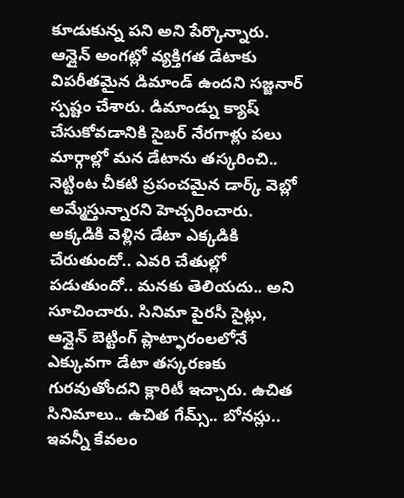కూడుకున్న పని అని పేర్కొన్నారు.
ఆన్లైన్ అంగట్లో వ్యక్తిగత డేటాకు విపరీతమైన డిమాండ్ ఉందని సజ్జనార్ స్పష్టం చేశారు. డిమాండ్ను క్యాష్ చేసుకోవడానికి సైబర్ నేరగాళ్లు పలు మార్గాల్లో మన డేటాను తస్కరించి.. నెట్టింట చీకటి ప్రపంచమైన డార్క్ వెబ్లో అమ్మేస్తున్నారని హెచ్చరించారు. అక్కడికి వెళ్లిన డేటా ఎక్కడికి చేరుతుందో.. ఎవరి చేతుల్లో పడుతుందో.. మనకు తెలియదు.. అని సూచించారు. సినిమా పైరసీ సైట్లు, ఆన్లైన్ బెట్టింగ్ ప్లాట్ఫారంలలోనే ఎక్కువగా డేటా తస్కరణకు గురవుతోందని క్లారిటీ ఇచ్చారు. ఉచిత సినిమాలు.. ఉచిత గేమ్స్.. బోనస్లు.. ఇవన్నీ కేవలం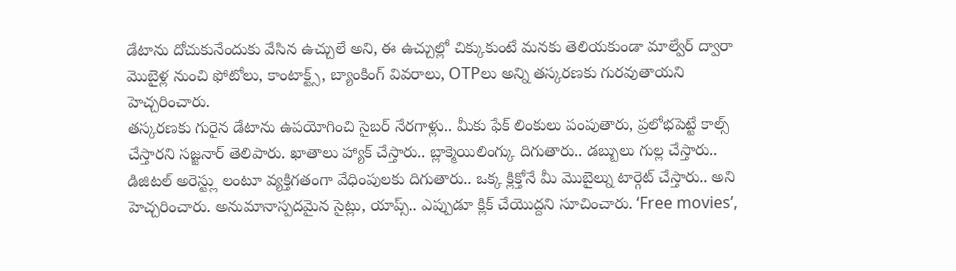డేటాను దోచుకునేందుకు వేసిన ఉచ్చులే అని, ఈ ఉచ్చుల్లో చిక్కుకుంటే మనకు తెలియకుండా మాల్వేర్ ద్వారా మొబైళ్ల నుంచి ఫోటోలు, కాంటాక్ట్స్, బ్యాంకింగ్ వివరాలు, OTPలు అన్ని తస్కరణకు గురవుతాయని హెచ్చరించారు.
తస్కరణకు గురైన డేటాను ఉపయోగించి సైబర్ నేరగాళ్లు.. మీకు ఫేక్ లింకులు పంపుతారు, ప్రలోభపెట్టే కాల్స్ చేస్తారని సజ్జనార్ తెలిపారు. ఖాతాలు హ్యాక్ చేస్తారు.. బ్లాక్మెయిలింగ్కు దిగుతారు.. డబ్బులు గుల్ల చేస్తారు.. డిజిటల్ అరెస్ట్లు లంటూ వ్యక్తిగతంగా వేధింపులకు దిగుతారు.. ఒక్క క్లిక్తోనే మీ మొబైల్ను టార్గెట్ చేస్తారు.. అని హెచ్చరించారు. అనుమానాస్పదమైన సైట్లు, యాప్స్.. ఎప్పుడూ క్లిక్ చేయొద్దని సూచించారు. ‘Free movies’,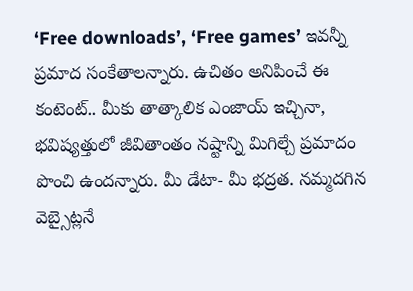‘Free downloads’, ‘Free games’ ఇవన్నీ ప్రమాద సంకేతాలన్నారు. ఉచితం అనిపించే ఈ కంటెంట్.. మీకు తాత్కాలిక ఎంజాయ్ ఇచ్చినా, భవిష్యత్తులో జీవితాంతం నష్టాన్ని మిగిల్చే ప్రమాదం పొంచి ఉందన్నారు. మీ డేటా- మీ భద్రత. నమ్మదగిన వెబ్సైట్లనే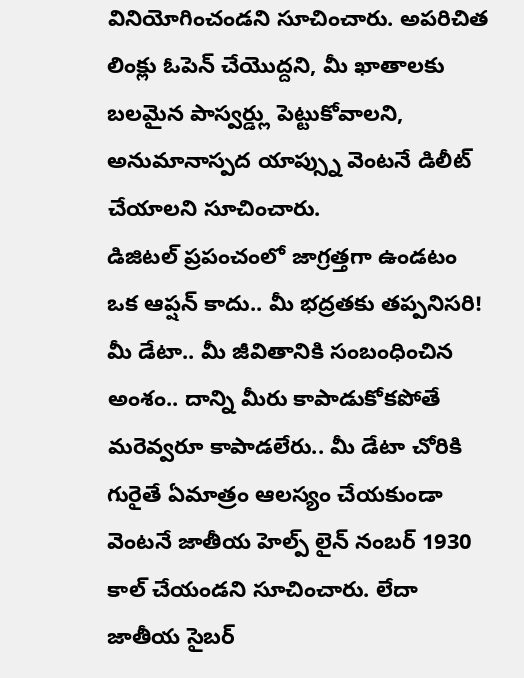వినియోగించండని సూచించారు. అపరిచిత లింక్లు ఓపెన్ చేయొద్దని, మీ ఖాతాలకు బలమైన పాస్వర్డ్లు పెట్టుకోవాలని, అనుమానాస్పద యాప్స్ను వెంటనే డిలీట్ చేయాలని సూచించారు.
డిజిటల్ ప్రపంచంలో జాగ్రత్తగా ఉండటం ఒక ఆప్షన్ కాదు.. మీ భద్రతకు తప్పనిసరి! మీ డేటా.. మీ జీవితానికి సంబంధించిన అంశం.. దాన్ని మీరు కాపాడుకోకపోతే మరెవ్వరూ కాపాడలేరు.. మీ డేటా చోరికి గురైతే ఏమాత్రం ఆలస్యం చేయకుండా వెంటనే జాతీయ హెల్ప్ లైన్ నంబర్ 1930 కాల్ చేయండని సూచించారు. లేదా జాతీయ సైబర్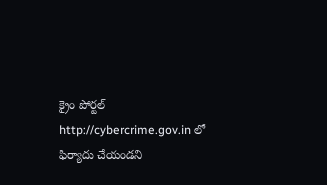క్రైం పోర్టల్ http://cybercrime.gov.in లో ఫిర్యాదు చేయండని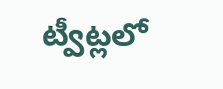ట్వీట్లలో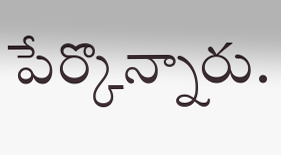పేర్కొన్నారు.